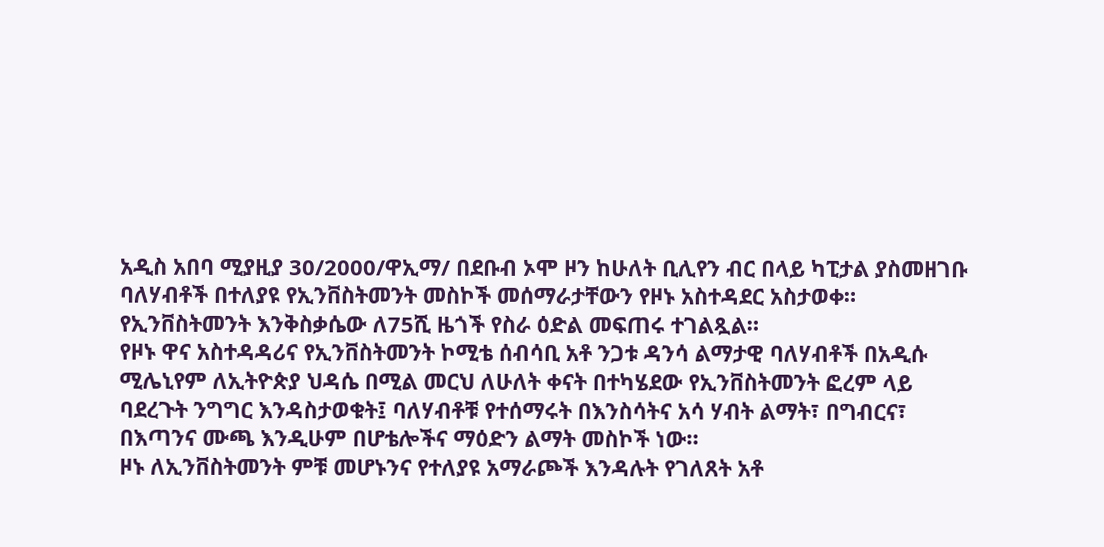አዲስ አበባ ሚያዚያ 30/2000/ዋኢማ/ በደቡብ ኦሞ ዞን ከሁለት ቢሊየን ብር በላይ ካፒታል ያስመዘገቡ ባለሃብቶች በተለያዩ የኢንቨስትመንት መስኮች መሰማራታቸውን የዞኑ አስተዳደር አስታወቀ። የኢንቨስትመንት እንቅስቃሴው ለ75ሺ ዜጎች የስራ ዕድል መፍጠሩ ተገልጿል።
የዞኑ ዋና አስተዳዳሪና የኢንቨስትመንት ኮሚቴ ሰብሳቢ አቶ ንጋቱ ዳንሳ ልማታዊ ባለሃብቶች በአዲሱ ሚሌኒየም ለኢትዮጵያ ህዳሴ በሚል መርህ ለሁለት ቀናት በተካሄደው የኢንቨስትመንት ፎረም ላይ ባደረጉት ንግግር እንዳስታወቁት፤ ባለሃብቶቹ የተሰማሩት በእንስሳትና አሳ ሃብት ልማት፣ በግብርና፣ በእጣንና ሙጫ እንዲሁም በሆቴሎችና ማዕድን ልማት መስኮች ነው።
ዞኑ ለኢንቨስትመንት ምቹ መሆኑንና የተለያዩ አማራጮች እንዳሉት የገለጸት አቶ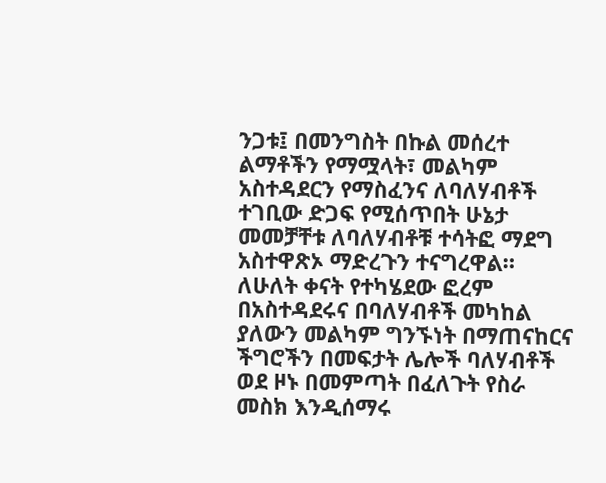ንጋቱ፤ በመንግስት በኩል መሰረተ ልማቶችን የማሟላት፣ መልካም አስተዳደርን የማስፈንና ለባለሃብቶች ተገቢው ድጋፍ የሚሰጥበት ሁኔታ መመቻቸቱ ለባለሃብቶቹ ተሳትፎ ማደግ አስተዋጽኦ ማድረጉን ተናግረዋል።
ለሁለት ቀናት የተካሄደው ፎረም በአስተዳደሩና በባለሃብቶች መካከል ያለውን መልካም ግንኙነት በማጠናከርና ችግሮችን በመፍታት ሌሎች ባለሃብቶች ወደ ዞኑ በመምጣት በፈለጉት የስራ መስክ እንዲሰማሩ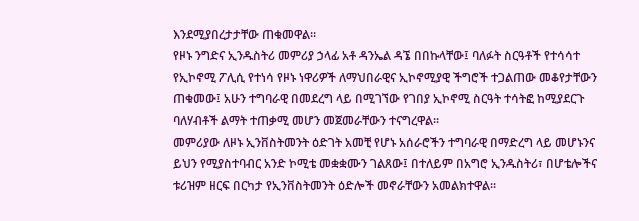እንደሚያበረታታቸው ጠቁመዋል።
የዞኑ ንግድና ኢንዱስትሪ መምሪያ ኃላፊ አቶ ዳንኤል ዳኜ በበኩላቸው፤ ባለፉት ስርዓቶች የተሳሳተ የኢኮኖሚ ፖሊሲ የተነሳ የዞኑ ነዋሪዎች ለማህበራዊና ኢኮኖሚያዊ ችግሮች ተጋልጠው መቆየታቸውን ጠቁመው፤ አሁን ተግባራዊ በመደረግ ላይ በሚገኘው የገበያ ኢኮኖሚ ስርዓት ተሳትፎ ከሚያደርጉ ባለሃብቶች ልማት ተጠቃሚ መሆን መጀመራቸውን ተናግረዋል።
መምሪያው ለዞኑ ኢንቨስትመንት ዕድገት አመቺ የሆኑ አሰራሮችን ተግባራዊ በማድረግ ላይ መሆኑንና ይህን የሚያስተባብር አንድ ኮሚቴ መቋቋሙን ገልጸው፤ በተለይም በአግሮ ኢንዱስትሪ፣ በሆቴሎችና ቱሪዝም ዘርፍ በርካታ የኢንቨስትመንት ዕድሎች መኖራቸውን አመልክተዋል።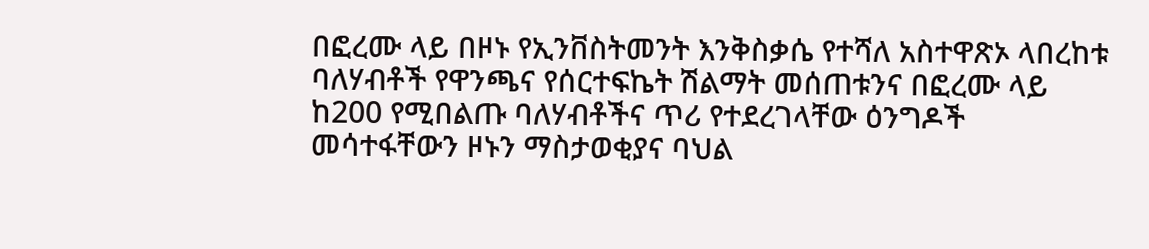በፎረሙ ላይ በዞኑ የኢንቨስትመንት እንቅስቃሴ የተሻለ አስተዋጽኦ ላበረከቱ ባለሃብቶች የዋንጫና የሰርተፍኬት ሽልማት መሰጠቱንና በፎረሙ ላይ ከ200 የሚበልጡ ባለሃብቶችና ጥሪ የተደረገላቸው ዕንግዶች መሳተፋቸውን ዞኑን ማስታወቂያና ባህል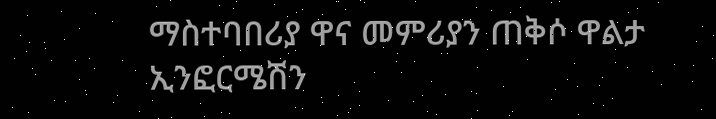ማስተባበሪያ ዋና መምሪያን ጠቅሶ ዋልታ ኢንፎርሜሽን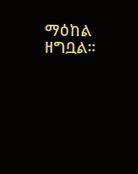ማዕከል ዘግቧል።